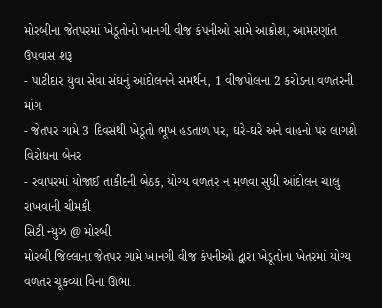મોરબીના જેતપરમાં ખેડૂતોનો ખાનગી વીજ કંપનીઓ સામે આક્રોશ, આમરણાંત ઉપવાસ શરૂ
- પાટીદાર યુવા સેવા સંઘનું આંદોલનને સમર્થન, 1 વીજપોલના 2 કરોડના વળતરની માંગ
- જેતપર ગામે 3 દિવસથી ખેડૂતો ભૂખ હડતાળ પર, ઘરે-ઘરે અને વાહનો પર લાગશે વિરોધના બેનર
- રવાપરમાં યોજાઈ તાકીદની બેઠક, યોગ્ય વળતર ન મળવા સુધી આંદોલન ચાલુ રાખવાની ચીમકી
સિટી ન્યુઝ @ મોરબી
મોરબી જિલ્લાના જેતપર ગામે ખાનગી વીજ કંપનીઓ દ્વારા ખેડૂતોના ખેતરમાં યોગ્ય વળતર ચૂકવ્યા વિના ઊભા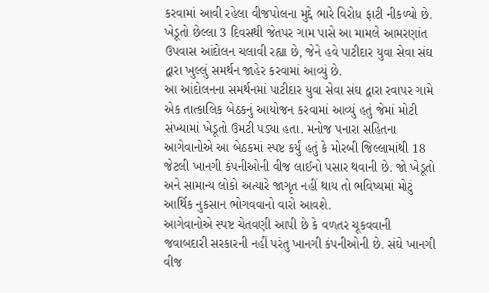કરવામાં આવી રહેલા વીજપોલના મુદ્દે ભારે વિરોધ ફાટી નીકળ્યો છે. ખેડૂતો છેલ્લા 3 દિવસથી જેતપર ગામ પાસે આ મામલે આમરણાંત ઉપવાસ આંદોલન ચલાવી રહ્યા છે, જેને હવે પાટીદાર યુવા સેવા સંઘ દ્વારા ખુલ્લું સમર્થન જાહેર કરવામાં આવ્યું છે.
આ આંદોલનના સમર્થનમાં પાટીદાર યુવા સેવા સંઘ દ્વારા રવાપર ગામે એક તાત્કાલિક બેઠકનું આયોજન કરવામાં આવ્યું હતું જેમાં મોટી સંખ્યામાં ખેડૂતો ઉમટી પડ્યા હતા. મનોજ પનારા સહિતના આગેવાનોએ આ બેઠકમાં સ્પષ્ટ કર્યું હતું કે મોરબી જિલ્લામાંથી 18 જેટલી ખાનગી કંપનીઓની વીજ લાઈનો પસાર થવાની છે. જો ખેડૂતો અને સામાન્ય લોકો અત્યારે જાગૃત નહીં થાય તો ભવિષ્યમાં મોટું આર્થિક નુકસાન ભોગવવાનો વારો આવશે.
આગેવાનોએ સ્પષ્ટ ચેતવણી આપી છે કે વળતર ચૂકવવાની જવાબદારી સરકારની નહીં પરંતુ ખાનગી કંપનીઓની છે. સંઘે ખાનગી વીજ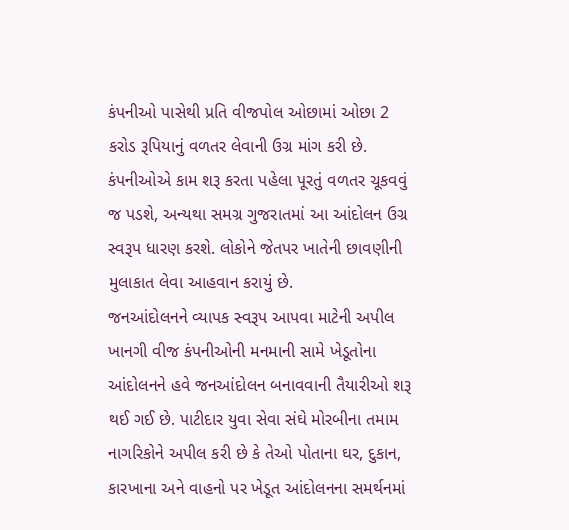કંપનીઓ પાસેથી પ્રતિ વીજપોલ ઓછામાં ઓછા 2 કરોડ રૂપિયાનું વળતર લેવાની ઉગ્ર માંગ કરી છે. કંપનીઓએ કામ શરૂ કરતા પહેલા પૂરતું વળતર ચૂકવવું જ પડશે, અન્યથા સમગ્ર ગુજરાતમાં આ આંદોલન ઉગ્ર સ્વરૂપ ધારણ કરશે. લોકોને જેતપર ખાતેની છાવણીની મુલાકાત લેવા આહવાન કરાયું છે.
જનઆંદોલનને વ્યાપક સ્વરૂપ આપવા માટેની અપીલ ખાનગી વીજ કંપનીઓની મનમાની સામે ખેડૂતોના આંદોલનને હવે જનઆંદોલન બનાવવાની તૈયારીઓ શરૂ થઈ ગઈ છે. પાટીદાર યુવા સેવા સંઘે મોરબીના તમામ નાગરિકોને અપીલ કરી છે કે તેઓ પોતાના ઘર, દુકાન, કારખાના અને વાહનો પર ખેડૂત આંદોલનના સમર્થનમાં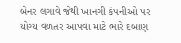બેનર લગાવે જેથી ખાનગી કંપનીઓ પર યોગ્ય વળતર આપવા માટે ભારે દબાણ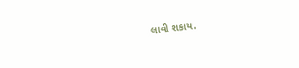લાવી શકાય.